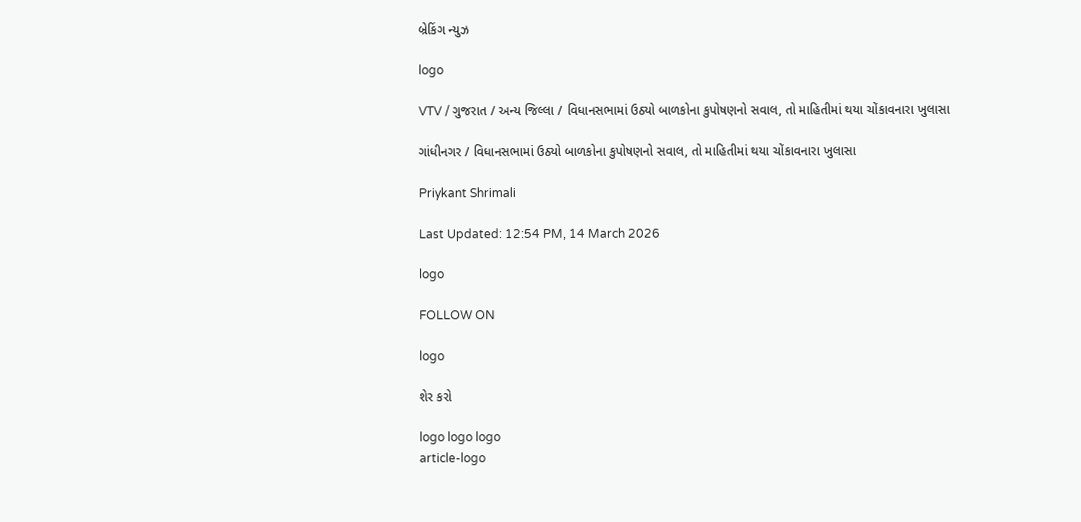બ્રેકિંગ ન્યુઝ

logo

VTV / ગુજરાત / અન્ય જિલ્લા / વિધાનસભામાં ઉઠ્યો બાળકોના કુપોષણનો સવાલ, તો માહિતીમાં થયા ચોંકાવનારા ખુલાસા

ગાંધીનગર / વિધાનસભામાં ઉઠ્યો બાળકોના કુપોષણનો સવાલ, તો માહિતીમાં થયા ચોંકાવનારા ખુલાસા

Priykant Shrimali

Last Updated: 12:54 PM, 14 March 2026

logo

FOLLOW ON

logo

શેર કરો

logo logo logo
article-logo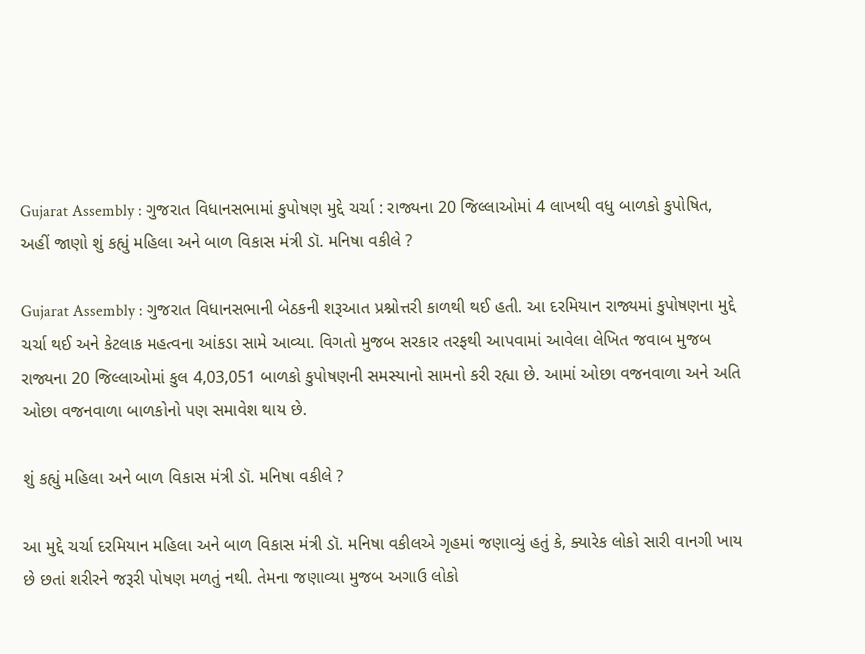Gujarat Assembly : ગુજરાત વિધાનસભામાં કુપોષણ મુદ્દે ચર્ચા : રાજ્યના 20 જિલ્લાઓમાં 4 લાખથી વધુ બાળકો કુપોષિત, અહીં જાણો શું કહ્યું મહિલા અને બાળ વિકાસ મંત્રી ડૉ. મનિષા વકીલે ?

Gujarat Assembly : ગુજરાત વિધાનસભાની બેઠકની શરૂઆત પ્રશ્નોત્તરી કાળથી થઈ હતી. આ દરમિયાન રાજ્યમાં કુપોષણના મુદ્દે ચર્ચા થઈ અને કેટલાક મહત્વના આંકડા સામે આવ્યા. વિગતો મુજબ સરકાર તરફથી આપવામાં આવેલા લેખિત જવાબ મુજબ રાજ્યના 20 જિલ્લાઓમાં કુલ 4,03,051 બાળકો કુપોષણની સમસ્યાનો સામનો કરી રહ્યા છે. આમાં ઓછા વજનવાળા અને અતિ ઓછા વજનવાળા બાળકોનો પણ સમાવેશ થાય છે.

શું કહ્યું મહિલા અને બાળ વિકાસ મંત્રી ડૉ. મનિષા વકીલે ?

આ મુદ્દે ચર્ચા દરમિયાન મહિલા અને બાળ વિકાસ મંત્રી ડૉ. મનિષા વકીલએ ગૃહમાં જણાવ્યું હતું કે, ક્યારેક લોકો સારી વાનગી ખાય છે છતાં શરીરને જરૂરી પોષણ મળતું નથી. તેમના જણાવ્યા મુજબ અગાઉ લોકો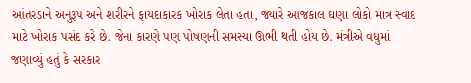આંતરડાને અનુરૂપ અને શરીરને ફાયદાકારક ખોરાક લેતા હતા, જ્યારે આજકાલ ઘણા લોકો માત્ર સ્વાદ માટે ખોરાક પસંદ કરે છે. જેના કારણે પણ પોષણની સમસ્યા ઊભી થતી હોય છે. મંત્રીએ વધુમાં જણાવ્યું હતું કે સરકાર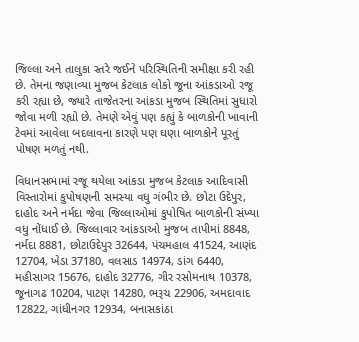જિલ્લા અને તાલુકા સ્તરે જઈને પરિસ્થિતિની સમીક્ષા કરી રહી છે. તેમના જણાવ્યા મુજબ કેટલાક લોકો જૂના આંકડાઓ રજૂ કરી રહ્યા છે, જ્યારે તાજેતરના આંકડા મુજબ સ્થિતિમાં સુધારો જોવા મળી રહ્યો છે. તેમણે એવું પણ કહ્યું કે બાળકોની ખાવાની ટેવમાં આવેલા બદલાવના કારણે પણ ઘણા બાળકોને પૂરતું પોષણ મળતું નથી.

વિધાનસભામાં રજૂ થયેલા આંકડા મુજબ કેટલાક આદિવાસી વિસ્તારોમાં કુપોષણની સમસ્યા વધુ ગંભીર છે. છોટા ઉદેપુર, દાહોદ અને નર્મદા જેવા જિલ્લાઓમાં કુપોષિત બાળકોની સંખ્યા વધુ નોંધાઈ છે. જિલ્લાવાર આંકડાઓ મુજબ તાપીમાં 8848, નર્મદા 8881, છોટાઉદેપુર 32644, પંચમહાલ 41524, આણંદ 12704, ખેડા 37180, વલસાડ 14974, ડાંગ 6440, મહીસાગર 15676, દાહોદ 32776, ગીર રસોમનાથ 10378, જૂનાગઢ 10204, પાટણ 14280, ભરૂચ 22906, અમદાવાદ 12822, ગાંધીનગર 12934, બનાસકાંઠા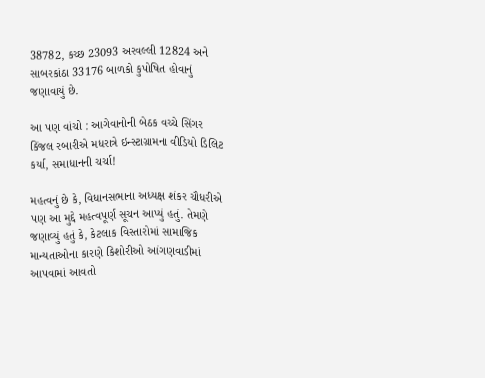38782, કચ્છ 23093 અરવલ્લી 12824 અને સાબરકાંઠા 33176 બાળકો કુપોષિત હોવાનું જણાવાયું છે.

આ પણ વાંચો : આગેવાનોની બેઠક વચ્ચે સિંગર કિંજલ રબારીએ મધરાત્રે ઇન્સ્ટાગ્રામના વીડિયો ડિલિટ કર્યા, સમાધાનની ચર્ચા!

મહત્વનું છે કે, વિધાનસભાના અધ્યક્ષ શંકર ચૌધરીએ પણ આ મુદ્દે મહત્વપૂર્ણ સૂચન આપ્યું હતું. તેમણે જણાવ્યું હતું કે, કેટલાક વિસ્તારોમાં સામાજિક માન્યતાઓના કારણે કિશોરીઓ આંગણવાડીમાં આપવામાં આવતો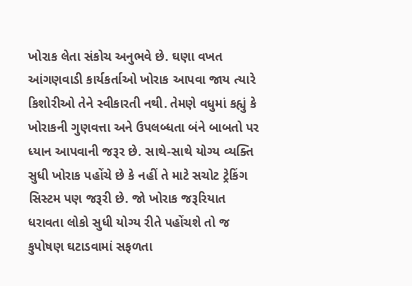ખોરાક લેતા સંકોચ અનુભવે છે. ઘણા વખત આંગણવાડી કાર્યકર્તાઓ ખોરાક આપવા જાય ત્યારે કિશોરીઓ તેને સ્વીકારતી નથી. તેમણે વધુમાં કહ્યું કે ખોરાકની ગુણવત્તા અને ઉપલબ્ધતા બંને બાબતો પર ધ્યાન આપવાની જરૂર છે. સાથે-સાથે યોગ્ય વ્યક્તિ સુધી ખોરાક પહોંચે છે કે નહીં તે માટે સચોટ ટ્રેકિંગ સિસ્ટમ પણ જરૂરી છે. જો ખોરાક જરૂરિયાત ધરાવતા લોકો સુધી યોગ્ય રીતે પહોંચશે તો જ કુપોષણ ઘટાડવામાં સફળતા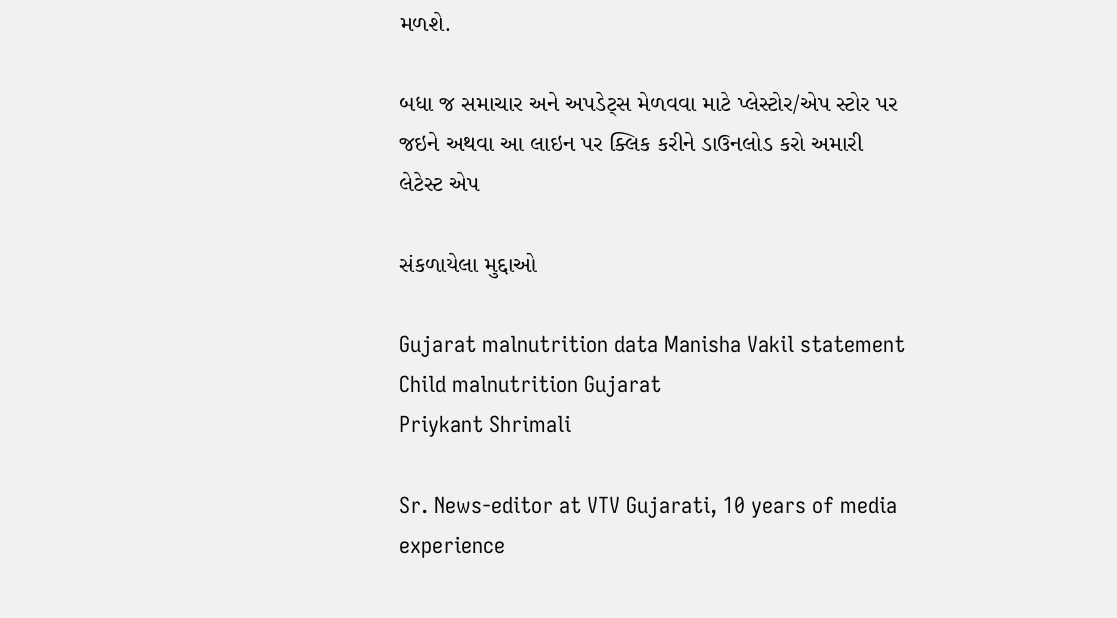મળશે.

બધા જ સમાચાર અને અપડેટ્સ મેળવવા માટે પ્લેસ્ટોર/એપ સ્ટોર પર જઇને અથવા આ લાઇન પર ક્લિક કરીને ડાઉનલોડ કરો અમારી લેટેસ્ટ એપ

સંકળાયેલા મુદ્દાઓ

Gujarat malnutrition data Manisha Vakil statement Child malnutrition Gujarat
Priykant Shrimali

Sr. News-editor at VTV Gujarati, 10 years of media experience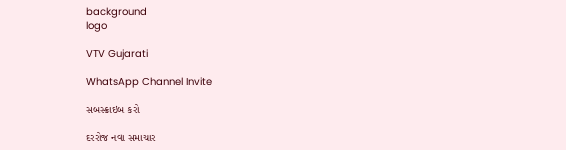background
logo

VTV Gujarati

WhatsApp Channel Invite

સબસ્ક્રાઇબ કરો

દરરોજ નવા સમાચાર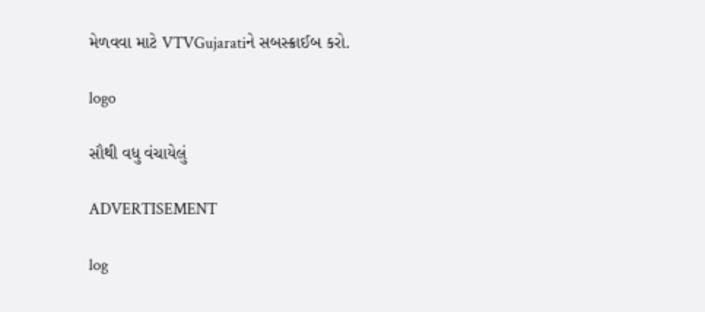મેળવવા માટે VTVGujaratiને સબસ્ક્રાઈબ કરો.

logo

સૌથી વધુ વંચાયેલું

ADVERTISEMENT

log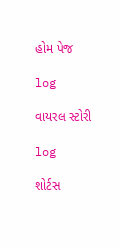હોમ પેજ

log

વાયરલ સ્ટોરી

log

શોર્ટસ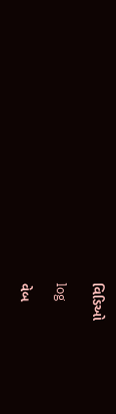વિડિઓ

log

વેબ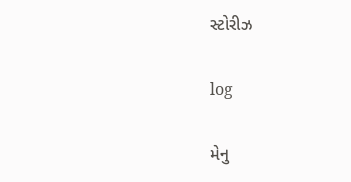સ્ટોરીઝ

log

મેનુ